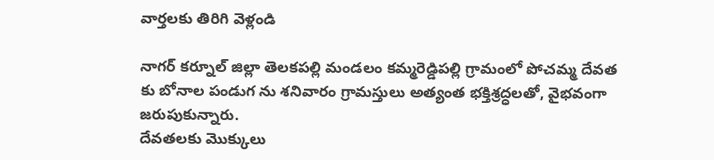వార్తలకు తిరిగి వెళ్లండి

నాగర్ కర్నూల్ జిల్లా తెలకపల్లి మండలం కమ్మరెడ్డిపల్లి గ్రామంలో పోచమ్మ దేవత కు బోనాల పండుగ ను శనివారం గ్రామస్తులు అత్యంత భక్తిశ్రద్ధలతో, వైభవంగా జరుపుకున్నారు.
దేవతలకు మొక్కులు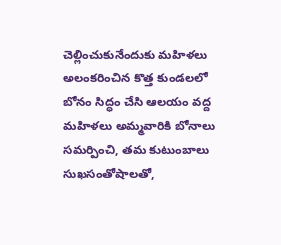చెల్లించుకునేందుకు మహిళలు అలంకరించిన కొత్త కుండలలో బోనం సిద్ధం చేసి ఆలయం వద్ద మహిళలు అమ్మవారికి బోనాలు సమర్పించి, తమ కుటుంబాలు సుఖసంతోషాలతో,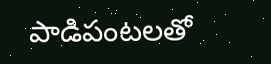పాడిపంటలతో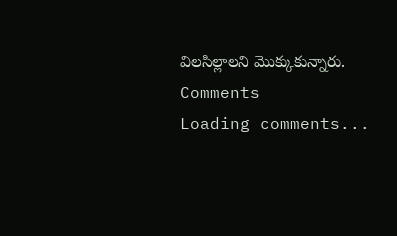విలసిల్లాలని మొక్కుకున్నారు.
Comments
Loading comments...